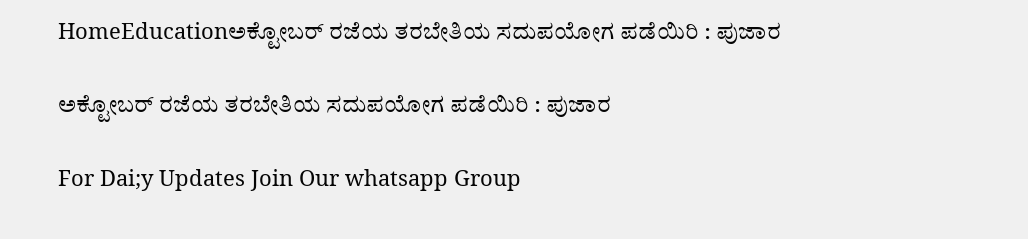HomeEducationಅಕ್ಟೋಬರ್ ರಜೆಯ ತರಬೇತಿಯ ಸದುಪಯೋಗ ಪಡೆಯಿರಿ : ಪುಜಾರ

ಅಕ್ಟೋಬರ್ ರಜೆಯ ತರಬೇತಿಯ ಸದುಪಯೋಗ ಪಡೆಯಿರಿ : ಪುಜಾರ

For Dai;y Updates Join Our whatsapp Group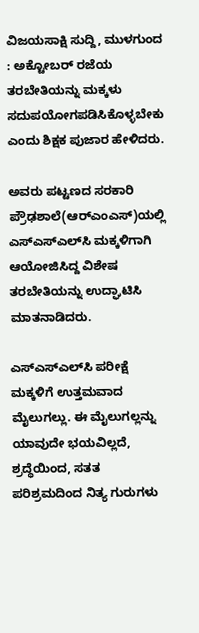ವಿಜಯಸಾಕ್ಷಿ ಸುದ್ದಿ, ಮುಳಗುಂದ : ಅಕ್ಟೋಬರ್ ರಜೆಯ ತರಬೇತಿಯನ್ನು ಮಕ್ಕಳು ಸದುಪಯೋಗಪಡಿಸಿಕೊಳ್ಳಬೇಕು ಎಂದು ಶಿಕ್ಷಕ ಪುಜಾರ ಹೇಳಿದರು.

ಅವರು ಪಟ್ಟಣದ ಸರಕಾರಿ ಪ್ರೌಢಶಾಲೆ(ಆರ್‌ಎಂಎಸ್)ಯಲ್ಲಿ ಎಸ್‌ಎಸ್‌ಎಲ್‌ಸಿ ಮಕ್ಕಳಿಗಾಗಿ ಆಯೋಜಿಸಿದ್ದ ವಿಶೇಷ ತರಬೇತಿಯನ್ನು ಉದ್ಘಾಟಿಸಿ ಮಾತನಾಡಿದರು.

ಎಸ್‌ಎಸ್‌ಎಲ್‌ಸಿ ಪರೀಕ್ಷೆ ಮಕ್ಕಳಿಗೆ ಉತ್ತಮವಾದ ಮೈಲುಗಲ್ಲು. ಈ ಮೈಲುಗಲ್ಲನ್ನು ಯಾವುದೇ ಭಯವಿಲ್ಲದೆ, ಶ್ರದ್ಧೆಯಿಂದ, ಸತತ ಪರಿಶ್ರಮದಿಂದ ನಿತ್ಯ ಗುರುಗಳು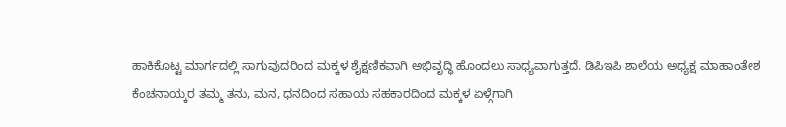ಹಾಕಿಕೊಟ್ಟ ಮಾರ್ಗದಲ್ಲಿ ಸಾಗುವುದರಿಂದ ಮಕ್ಕಳ ಶೈಕ್ಷಣಿಕವಾಗಿ ಅಭಿವೃದ್ಧಿ ಹೊಂದಲು ಸಾಧ್ಯವಾಗುತ್ತದೆ. ಡಿಪಿಇಪಿ ಶಾಲೆಯ ಅಧ್ಯಕ್ಷ ಮಾಹಾಂತೇಶ ಕೆಂಚನಾಯ್ಕರ ತಮ್ಮ ತನು, ಮನ, ಧನದಿಂದ ಸಹಾಯ ಸಹಕಾರದಿಂದ ಮಕ್ಕಳ ಏಳ್ಗೆಗಾಗಿ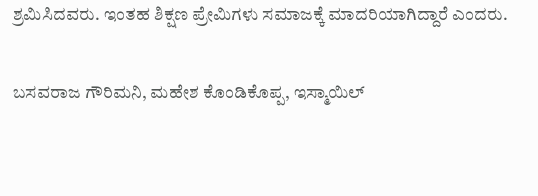ಶ್ರಮಿಸಿದವರು. ಇಂತಹ ಶಿಕ್ಷಣ ಪ್ರೇಮಿಗಳು ಸಮಾಜಕ್ಕೆ ಮಾದರಿಯಾಗಿದ್ದಾರೆ ಎಂದರು.

ಬಸವರಾಜ ಗೌರಿಮನಿ, ಮಹೇಶ ಕೊಂಡಿಕೊಪ್ಪ, ಇಸ್ಮಾಯಿಲ್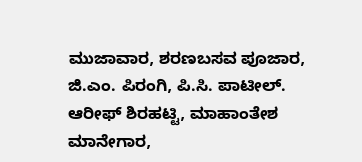ಮುಜಾವಾರ, ಶರಣಬಸವ ಪೂಜಾರ, ಜಿ.ಎಂ. ಪಿರಂಗಿ, ಪಿ.ಸಿ. ಪಾಟೀಲ್. ಆರೀಫ್ ಶಿರಹಟ್ಟಿ, ಮಾಹಾಂತೇಶ ಮಾನೇಗಾರ,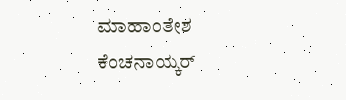ಮಾಹಾಂತೇಶ ಕೆಂಚನಾಯ್ಕರ್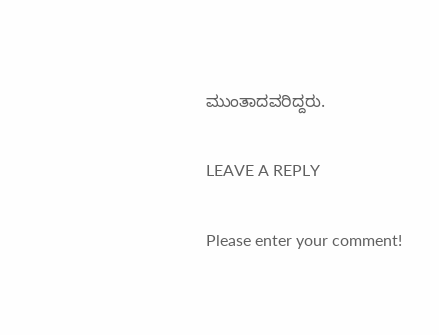ಮುಂತಾದವರಿದ್ದರು.

LEAVE A REPLY

Please enter your comment!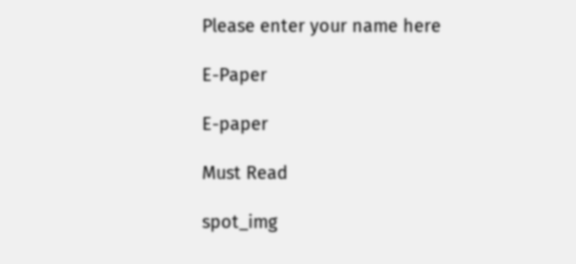Please enter your name here

E-Paper

E-paper

Must Read

spot_img